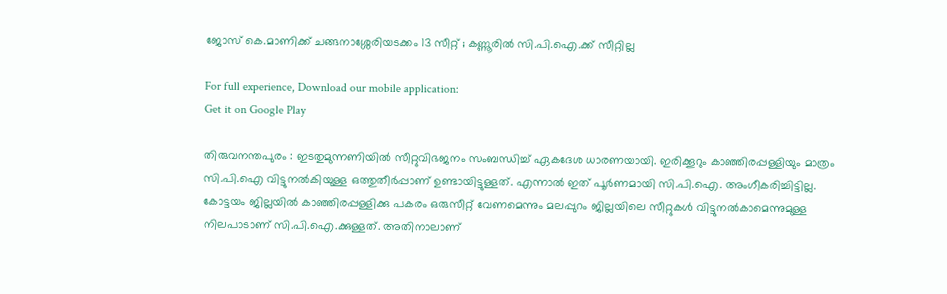ജോസ് കെ.മാണിക്ക് ചങ്ങനാശ്ശേരിയടക്കം 13 സീറ്റ് ; കണ്ണൂരില്‍ സി.പി.ഐ.ക്ക് സീറ്റില്ല

For full experience, Download our mobile application:
Get it on Google Play

തിരുവനന്തപുരം : ഇടതുമുന്നണിയില്‍ സീറ്റുവിഭജനം സംബന്ധിച്ച് ഏകദേശ ധാരണയായി. ഇരിക്കൂറും കാഞ്ഞിരപ്പള്ളിയും മാത്രം സി.പി.ഐ വിട്ടുനല്‍കിയുള്ള ഒത്തുതീര്‍പ്പാണ് ഉണ്ടായിട്ടുള്ളത്. എന്നാല്‍ ഇത് പൂര്‍ണമായി സി.പി.ഐ. അംഗീകരിച്ചിട്ടില്ല. കോട്ടയം ജില്ലയില്‍ കാഞ്ഞിരപ്പള്ളിക്കു പകരം ഒരുസീറ്റ് വേണമെന്നും മലപ്പുറം ജില്ലയിലെ സീറ്റുകള്‍ വിട്ടുനല്‍കാമെന്നുമുള്ള നിലപാടാണ് സി.പി.ഐ.ക്കുള്ളത്. അതിനാലാണ്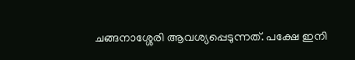ചങ്ങനാശ്ശേരി ആവശ്യപ്പെടുന്നത്. പക്ഷേ ഇനി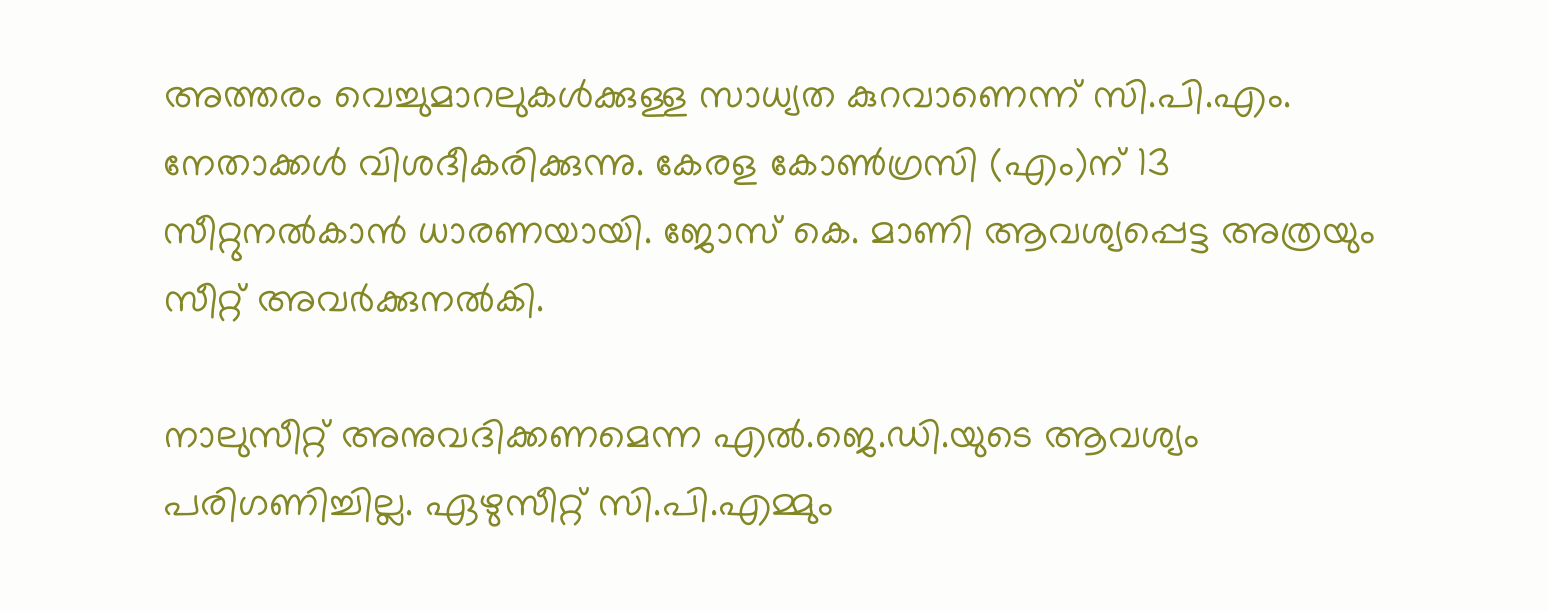അത്തരം വെച്ചുമാറലുകള്‍ക്കുള്ള സാധ്യത കുറവാണെന്ന് സി.പി.എം. നേതാക്കള്‍ വിശദീകരിക്കുന്നു. കേരള കോണ്‍ഗ്രസി (എം)ന് 13 സീറ്റുനല്‍കാന്‍ ധാരണയായി. ജോസ് കെ. മാണി ആവശ്യപ്പെട്ട അത്രയും സീറ്റ് അവര്‍ക്കുനല്‍കി.

നാലുസീറ്റ് അനുവദിക്കണമെന്ന എല്‍.ജെ.ഡി.യുടെ ആവശ്യം പരിഗണിച്ചില്ല. ഏഴുസീറ്റ് സി.പി.എമ്മും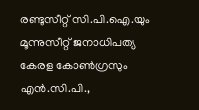രണ്ടുസീറ്റ് സി.പി.ഐ.യും മൂന്നുസീറ്റ് ജനാധിപത്യ കേരള കോണ്‍ഗ്രസും എന്‍.സി.പി.,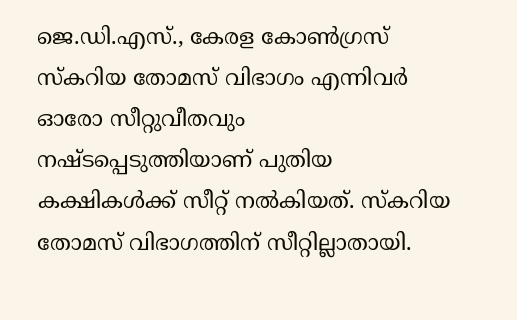ജെ.ഡി.എസ്., കേരള കോണ്‍ഗ്രസ് സ്‌കറിയ തോമസ് വിഭാഗം എന്നിവര്‍ ഓരോ സീറ്റുവീതവും നഷ്ടപ്പെടുത്തിയാണ് പുതിയ കക്ഷികള്‍ക്ക് സീറ്റ് നല്‍കിയത്. സ്‌കറിയ തോമസ് വിഭാഗത്തിന് സീറ്റില്ലാതായി.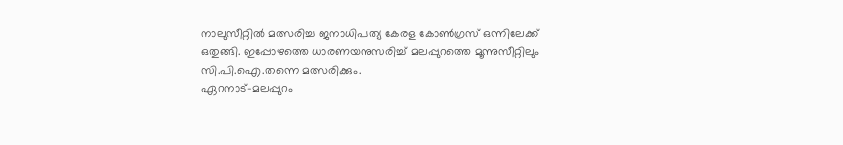നാലുസീറ്റില്‍ മത്സരിച്ച ജനാധിപത്യ കേരള കോണ്‍ഗ്രസ് ഒന്നിലേക്ക് ഒതുങ്ങി. ഇപ്പോഴത്തെ ധാരണയനുസരിച്ച് മലപ്പുറത്തെ മൂന്നുസീറ്റിലും സി.പി.ഐ.തന്നെ മത്സരിക്കും.
ഏറനാട്-മലപ്പുറം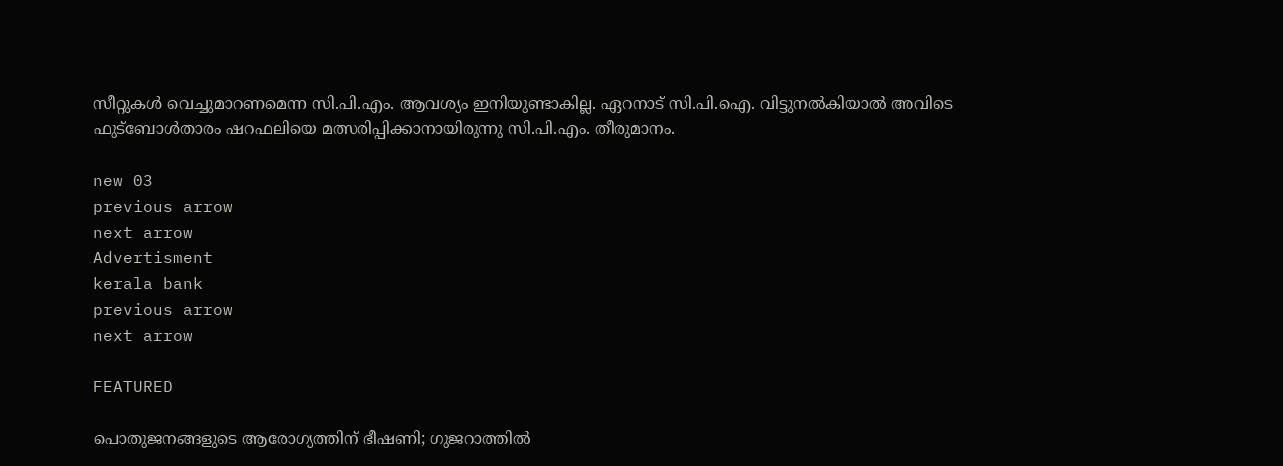സീറ്റുകള്‍ വെച്ചുമാറണമെന്ന സി.പി.എം. ആവശ്യം ഇനിയുണ്ടാകില്ല. ഏറനാട് സി.പി.ഐ. വിട്ടുനല്‍കിയാല്‍ അവിടെ ഫുട്ബോള്‍താരം ഷറഫലിയെ മത്സരിപ്പിക്കാനായിരുന്നു സി.പി.എം. തീരുമാനം.

new 03
previous arrow
next arrow
Advertisment
kerala bank
previous arrow
next arrow

FEATURED

പൊതുജനങ്ങളുടെ ആരോഗ്യത്തിന് ഭീഷണി; ഗുജറാത്തിൽ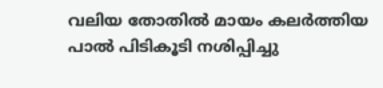വലിയ തോതിൽ മായം കലർത്തിയ പാൽ പിടികൂടി നശിപ്പിച്ചു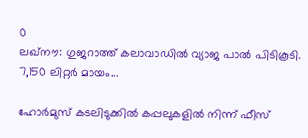0
ലഖ്‌നൗ: ഗുജറാത്ത് കലാവാഡില്‍ വ്യാജ പാല്‍ പിടികൂടി. 7,150 ലിറ്റര്‍ മായം...

ഹോർമുസ് കടലിടുക്കിൽ കപ്പലുകളിൽ നിന്ന് ഫീസ്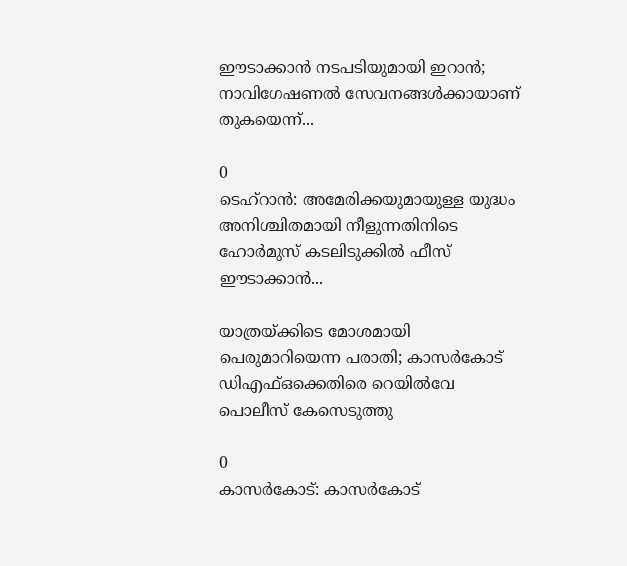ഈടാക്കാൻ നടപടിയുമായി ഇറാൻ; നാവിഗേഷണൽ സേവനങ്ങൾക്കായാണ് തുകയെന്ന്...

0
ടെഹ്റാൻ: അമേരിക്കയുമായുള്ള യുദ്ധം അനിശ്ചിതമായി നീളുന്നതിനിടെ ഹോർമുസ് കടലിടുക്കിൽ ഫീസ് ഈടാക്കാൻ...

യാത്രയ്ക്കിടെ മോശമായി പെരുമാറിയെന്ന പരാതി; കാസർകോട് ഡിഎഫ്ഒക്കെതിരെ റെയിൽവേ പൊലീസ് കേസെടുത്തു

0
കാസര്‍കോട്: കാസര്‍കോട്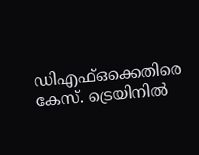ഡിഎഫ്ഒക്കെതിരെ കേസ്. ട്രെയിനില്‍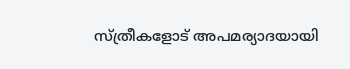സ്ത്രീകളോട് അപമര്യാദയായി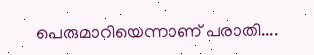പെരുമാറിയെന്നാണ് പരാതി....